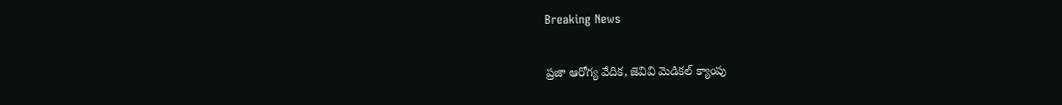Breaking News

ప్రజా ఆరోగ్య వేదిక, జెవివి మెడికల్ క్యాంపు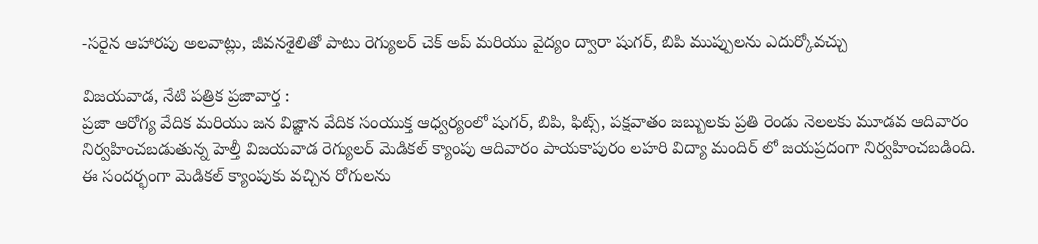-సరైన ఆహారపు అలవాట్లు, జీవనశైలితో పాటు రెగ్యులర్ చెక్ అప్ మరియు వైద్యం ద్వారా షుగర్, బిపి ముప్పులను ఎదుర్కోవచ్చు

విజయవాడ, నేటి పత్రిక ప్రజావార్త :
ప్రజా ఆరోగ్య వేదిక మరియు జన విజ్ఞాన వేదిక సంయుక్త ఆధ్వర్యంలో షుగర్, బిపి, ఫిట్స్, పక్షవాతం జబ్బులకు ప్రతి రెండు నెలలకు మూడవ ఆదివారం నిర్వహించబడుతున్న హెల్తీ విజయవాడ రెగ్యులర్ మెడికల్ క్యాంపు ఆదివారం పాయకాపురం లహరి విద్యా మందిర్ లో జయప్రదంగా నిర్వహించబడింది.
ఈ సందర్భంగా మెడికల్ క్యాంపుకు వచ్చిన రోగులను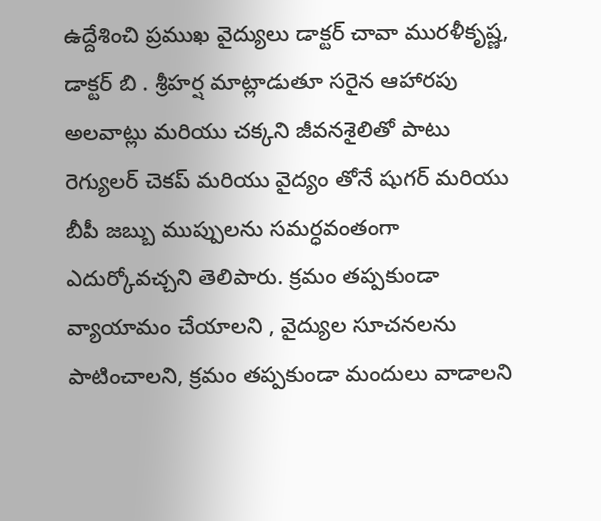ఉద్దేశించి ప్రముఖ వైద్యులు డాక్టర్ చావా మురళీకృష్ణ, డాక్టర్ బి . శ్రీహర్ష మాట్లాడుతూ సరైన ఆహారపు అలవాట్లు మరియు చక్కని జీవనశైలితో పాటు రెగ్యులర్ చెకప్ మరియు వైద్యం తోనే షుగర్ మరియు బీపీ జబ్బు ముప్పులను సమర్ధవంతంగా ఎదుర్కోవచ్చని తెలిపారు. క్రమం తప్పకుండా వ్యాయామం చేయాలని , వైద్యుల సూచనలను పాటించాలని, క్రమం తప్పకుండా మందులు వాడాలని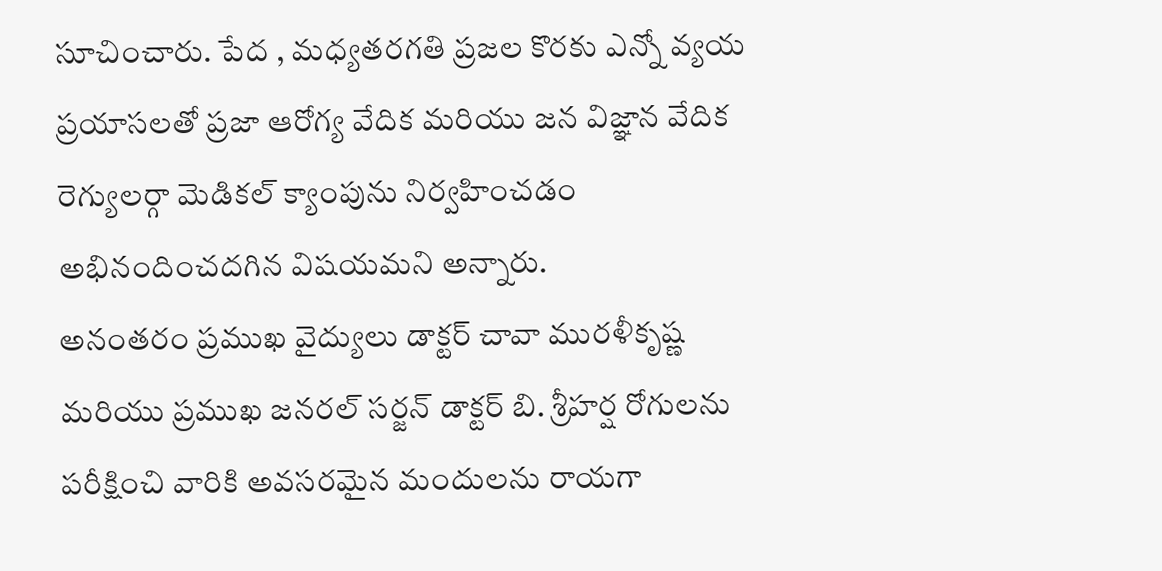సూచించారు. పేద , మధ్యతరగతి ప్రజల కొరకు ఎన్నో వ్యయ ప్రయాసలతో ప్రజా ఆరోగ్య వేదిక మరియు జన విజ్ఞాన వేదిక రెగ్యులర్గా మెడికల్ క్యాంపును నిర్వహించడం అభినందించదగిన విషయమని అన్నారు.
అనంతరం ప్రముఖ వైద్యులు డాక్టర్ చావా మురళీకృష్ణ మరియు ప్రముఖ జనరల్ సర్జన్ డాక్టర్ బి. శ్రీహర్ష రోగులను పరీక్షించి వారికి అవసరమైన మందులను రాయగా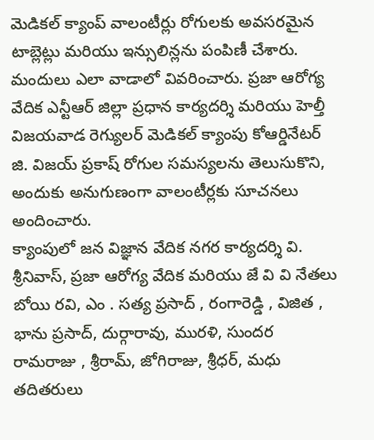మెడికల్ క్యాంప్ వాలంటీర్లు రోగులకు అవసరమైన టాబ్లెట్లు మరియు ఇన్సులిన్లను పంపిణీ చేశారు. మందులు ఎలా వాడాలో వివరించారు. ప్రజా ఆరోగ్య వేదిక ఎన్టీఆర్ జిల్లా ప్రధాన కార్యదర్శి మరియు హెల్తీ విజయవాడ రెగ్యులర్ మెడికల్ క్యాంపు కోఆర్డినేటర్ జి. విజయ్ ప్రకాష్ రోగుల సమస్యలను తెలుసుకొని, అందుకు అనుగుణంగా వాలంటీర్లకు సూచనలు అందించారు.
క్యాంపులో జన విజ్ఞాన వేదిక నగర కార్యదర్శి వి. శ్రీనివాస్, ప్రజా ఆరోగ్య వేదిక మరియు జే వి వి నేతలు బోయి రవి, ఎం . సత్య ప్రసాద్ , రంగారెడ్డి , విజిత , భాను ప్రసాద్, దుర్గారావు, మురళి, సుందర రామరాజు , శ్రీరామ్, జోగిరాజు, శ్రీధర్, మధు తదితరులు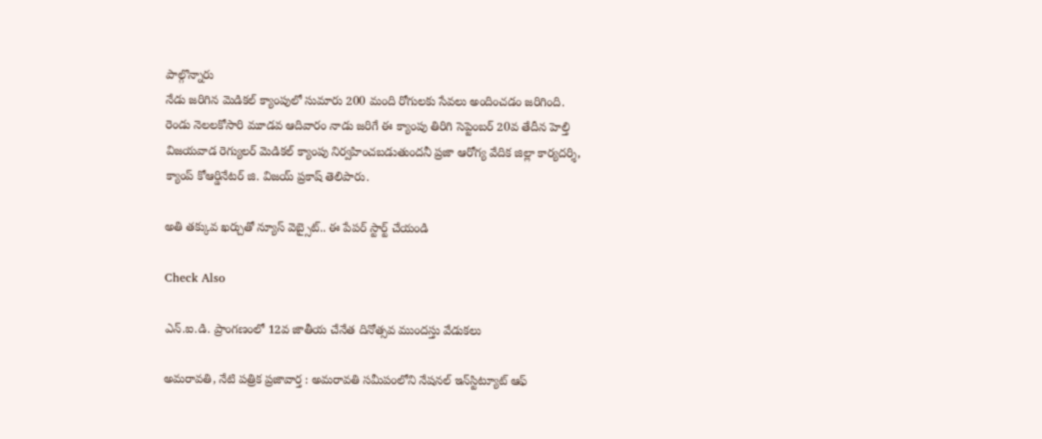పాల్గొన్నారు
నేడు జరిగిన మెడికల్ క్యాంపులో సుమారు 200 మంది రోగులకు సేవలు అందించడం జరిగింది. రెండు నెలలకోసారి మూడవ ఆదివారం నాడు జరిగే ఈ క్యాంపు తిరిగి సెప్టెంబర్ 20వ తేదీన హెల్తి విజయవాడ రెగ్యులర్ మెడికల్ క్యాంపు నిర్వహించబడుతుందనీ ప్రజా ఆరోగ్య వేదిక జిల్లా కార్యదర్శి, క్యాంప్ కోఆర్డినేటర్ జి. విజయ్ ప్రకాష్ తెలిపారు.

అతి తక్కువ ఖర్చుతో న్యూస్ వెబ్సైట్.. ఈ పేపర్ స్టార్ట్ చేయండి

Check Also

ఎన్.ఐ.డి. ప్రాంగణంలో 12వ జాతీయ చేనేత దినోత్సవ ముందస్తు వేడుకలు

అమ‌రావ‌తి, నేటి పత్రిక ప్రజావార్త : అమరావతి సమీపంలోని నేషనల్ ఇన్‌స్టిట్యూట్ ఆఫ్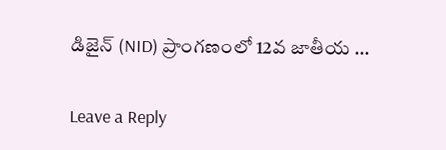డిజైన్ (NID) ప్రాంగణంలో 12వ జాతీయ …

Leave a Reply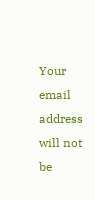Your email address will not be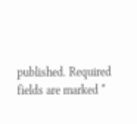published. Required fields are marked *